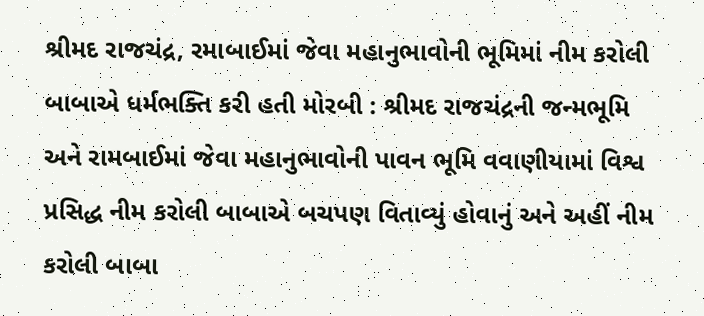શ્રીમદ રાજચંદ્ર, રમાબાઈમાં જેવા મહાનુભાવોની ભૂમિમાં નીમ કરોલી બાબાએ ધર્મભક્તિ કરી હતી મોરબી : શ્રીમદ રાજચંદ્રની જન્મભૂમિ અને રામબાઈમાં જેવા મહાનુભાવોની પાવન ભૂમિ વવાણીયામાં વિશ્વ પ્રસિદ્ધ નીમ કરોલી બાબાએ બચપણ વિતાવ્યું હોવાનું અને અહીં નીમ કરોલી બાબા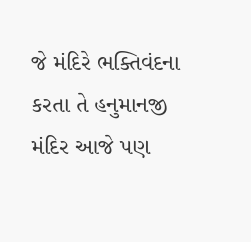જે મંદિરે ભક્તિવંદના કરતા તે હનુમાનજી મંદિર આજે પણ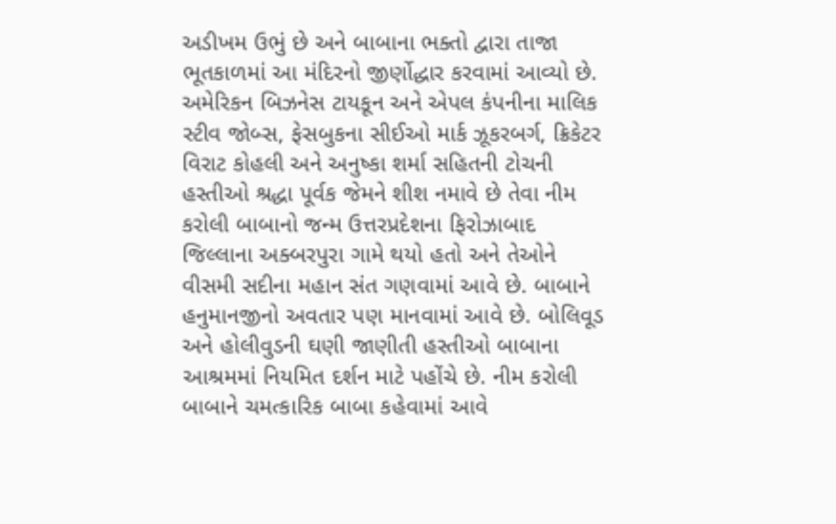અડીખમ ઉભું છે અને બાબાના ભક્તો દ્વારા તાજા ભૂતકાળમાં આ મંદિરનો જીર્ણોદ્ધાર કરવામાં આવ્યો છે. અમેરિકન બિઝનેસ ટાયકૂન અને એપલ કંપનીના માલિક સ્ટીવ જોબ્સ, ફેસબુકના સીઈઓ માર્ક ઝૂકરબર્ગ, ક્રિકેટર વિરાટ કોહલી અને અનુષ્કા શર્મા સહિતની ટોચની હસ્તીઓ શ્રદ્ધા પૂર્વક જેમને શીશ નમાવે છે તેવા નીમ કરોલી બાબાનો જન્મ ઉત્તરપ્રદેશના ફિરોઝાબાદ જિલ્લાના અક્બરપુરા ગામે થયો હતો અને તેઓને વીસમી સદીના મહાન સંત ગણવામાં આવે છે. બાબાને હનુમાનજીનો અવતાર પણ માનવામાં આવે છે. બોલિવૂડ અને હોલીવુડની ઘણી જાણીતી હસ્તીઓ બાબાના આશ્રમમાં નિયમિત દર્શન માટે પહોંચે છે. નીમ કરોલી બાબાને ચમત્કારિક બાબા કહેવામાં આવે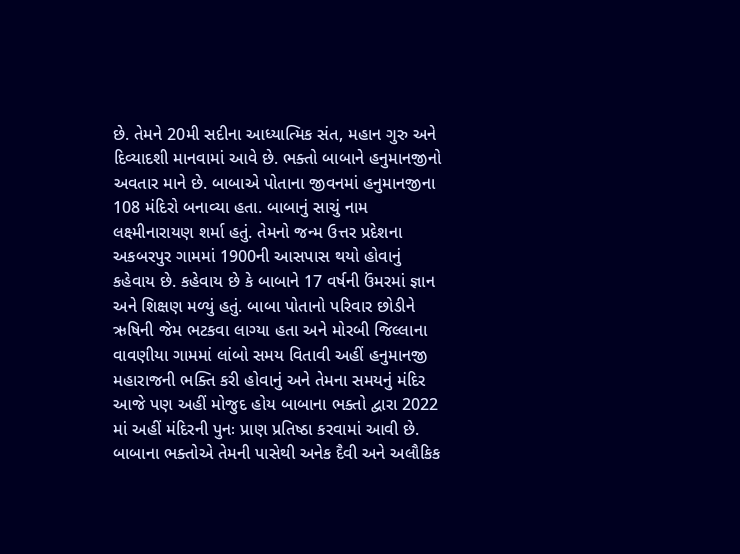છે. તેમને 20મી સદીના આધ્યાત્મિક સંત, મહાન ગુરુ અને દિવ્યાદશી માનવામાં આવે છે. ભક્તો બાબાને હનુમાનજીનો અવતાર માને છે. બાબાએ પોતાના જીવનમાં હનુમાનજીના 108 મંદિરો બનાવ્યા હતા. બાબાનું સાચું નામ લક્ષ્મીનારાયણ શર્મા હતું. તેમનો જન્મ ઉત્તર પ્રદેશના અકબરપુર ગામમાં 1900ની આસપાસ થયો હોવાનું કહેવાય છે. કહેવાય છે કે બાબાને 17 વર્ષની ઉંમરમાં જ્ઞાન અને શિક્ષણ મળ્યું હતું. બાબા પોતાનો પરિવાર છોડીને ઋષિની જેમ ભટકવા લાગ્યા હતા અને મોરબી જિલ્લાના વાવણીયા ગામમાં લાંબો સમય વિતાવી અહીં હનુમાનજી મહારાજની ભક્તિ કરી હોવાનું અને તેમના સમયનું મંદિર આજે પણ અહીં મોજુદ હોય બાબાના ભક્તો દ્વારા 2022 માં અહીં મંદિરની પુનઃ પ્રાણ પ્રતિષ્ઠા કરવામાં આવી છે. બાબાના ભક્તોએ તેમની પાસેથી અનેક દૈવી અને અલૌકિક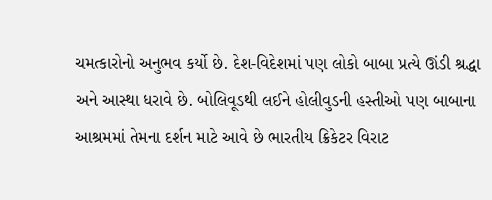ચમત્કારોનો અનુભવ કર્યો છે. દેશ-વિદેશમાં પણ લોકો બાબા પ્રત્યે ઊંડી શ્રદ્ધા અને આસ્થા ધરાવે છે. બોલિવૂડથી લઈને હોલીવુડની હસ્તીઓ પણ બાબાના આશ્રમમાં તેમના દર્શન માટે આવે છે ભારતીય ક્રિકેટર વિરાટ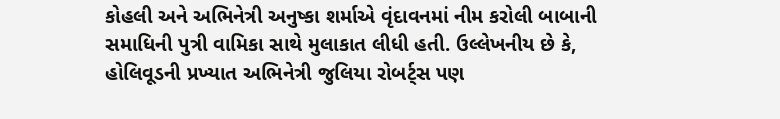કોહલી અને અભિનેત્રી અનુષ્કા શર્માએ વૃંદાવનમાં નીમ કરોલી બાબાની સમાધિની પુત્રી વામિકા સાથે મુલાકાત લીધી હતી. ઉલ્લેખનીય છે કે, હોલિવૂડની પ્રખ્યાત અભિનેત્રી જુલિયા રોબર્ટ્સ પણ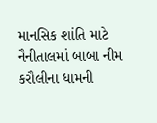માનસિક શાંતિ માટે નૈનીતાલમાં બાબા નીમ કરૌલીના ધામની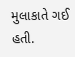મુલાકાતે ગઈ હતી.